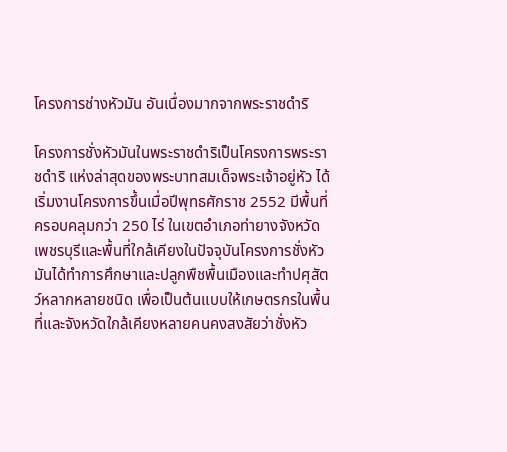โครงการช่างหัวมัน อันเนื่องมากจากพระราชดำริ

โครงการชั่งหัวมันในพระราชดำริเป็นโครงการพระราชดำริ แห่งล่าสุดของพระบาทสมเด็จพระเจ้าอยู่หัว ได้เริ่มงานโครงการขึ้นเมื่อปีพุทธศักราช 2552 มีพื้นที่ครอบคลุมกว่า 250 ไร่ ในเขตอำเภอท่ายางจังหวัดเพชรบุรีและพื้นที่ใกล้เคียงในปัจจุบันโครงการชั่งหัวมันได้ทำการศึกษาและปลูกพืชพื้นเมืองและทำปศุสัตว์หลากหลายชนิด เพื่อเป็นต้นแบบให้เกษตรกรในพื้นที่และจังหวัดใกล้เคียงหลายคนคงสงสัยว่าชั่งหัว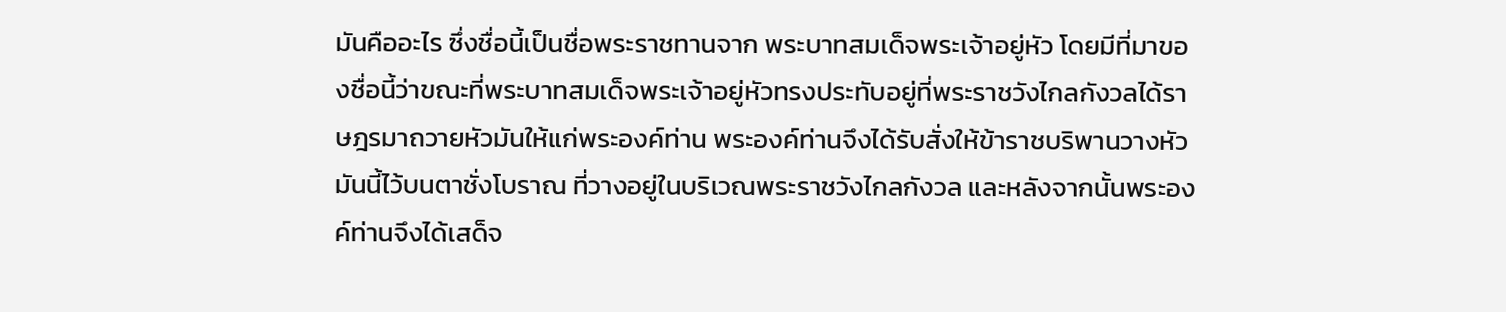มันคืออะไร ซึ่งชื่อนี้เป็นชื่อพระราชทานจาก พระบาทสมเด็จพระเจ้าอยู่หัว โดยมีที่มาของชื่อนี้ว่าขณะที่พระบาทสมเด็จพระเจ้าอยู่หัวทรงประทับอยู่ที่พระราชวังไกลกังวลได้ราษฎรมาถวายหัวมันให้แก่พระองค์ท่าน พระองค์ท่านจึงได้รับสั่งให้ข้าราชบริพานวางหัวมันนี้ไว้บนตาชั่งโบราณ ที่วางอยู่ในบริเวณพระราชวังไกลกังวล และหลังจากนั้นพระองค์ท่านจึงได้เสด็จ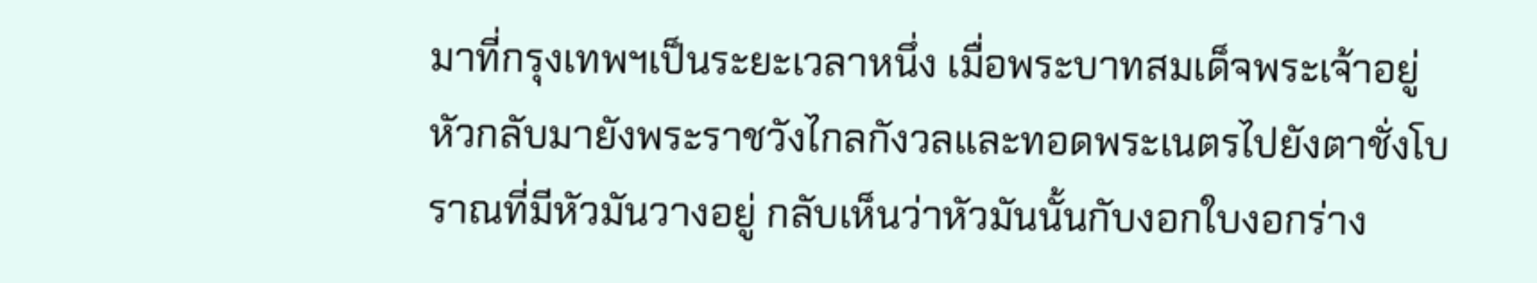มาที่กรุงเทพฯเป็นระยะเวลาหนึ่ง เมื่อพระบาทสมเด็จพระเจ้าอยู่หัวกลับมายังพระราชวังไกลกังวลและทอดพระเนตรไปยังตาชั่งโบราณที่มีหัวมันวางอยู่ กลับเห็นว่าหัวมันนั้นกับงอกใบงอกร่าง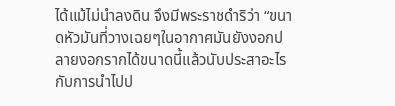ได้แม้ไม่นำลงดิน จึงมีพระราชดำริว่า “ขนาดหัวมันที่วางเฉยๆในอากาศมันยังงอกปลายงอกรากได้ขนาดนี้แล้วนับประสาอะไรกับการนำไปป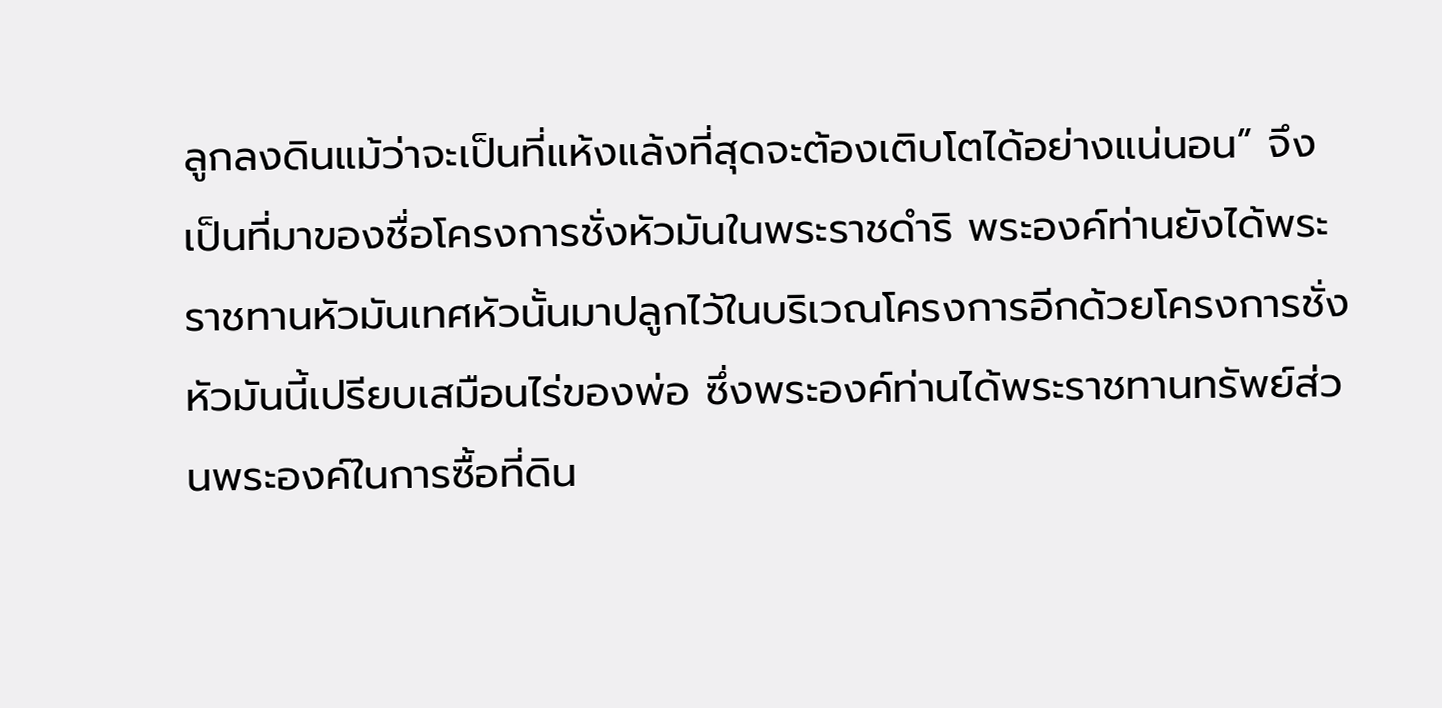ลูกลงดินแม้ว่าจะเป็นที่แห้งแล้งที่สุดจะต้องเติบโตได้อย่างแน่นอน” จึงเป็นที่มาของชื่อโครงการชั่งหัวมันในพระราชดำริ พระองค์ท่านยังได้พระราชทานหัวมันเทศหัวนั้นมาปลูกไว้ในบริเวณโครงการอีกด้วยโครงการชั่งหัวมันนี้เปรียบเสมือนไร่ของพ่อ ซึ่งพระองค์ท่านได้พระราชทานทรัพย์ส่วนพระองค์ในการซื้อที่ดิน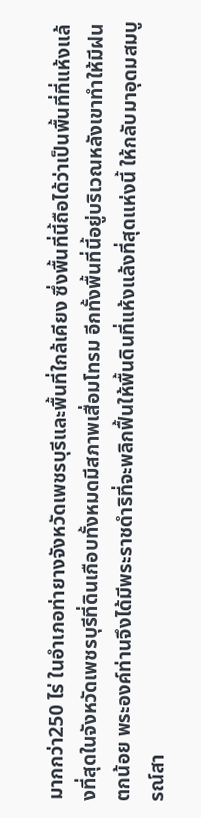มากกว่า250 ไร่ ในอำเภอท่ายางจังหวัดเพชรบุรีและพื้นที่ใกล้เคียง ซึ่งพื้นที่นี้ถือได้ว่าเป็นพื้นที่ที่แห้งแล้งที่สุดในจังหวัดเพชรบุรีที่ดินเกือบทั้งหมดมีสภาพเสื่อมโทรม อีกทั้งพื้นที่นี้อยู่บริเวณหลังเขาทำให้มีฝนตกน้อย พระองค์ท่านจึงได้มีพระราชดำริที่จะพลิกฟื้นให้พื้นดินที่แห้งแล้งที่สุดแห่งนี้ ให้กลับมาอุดมสมบูรณ์สา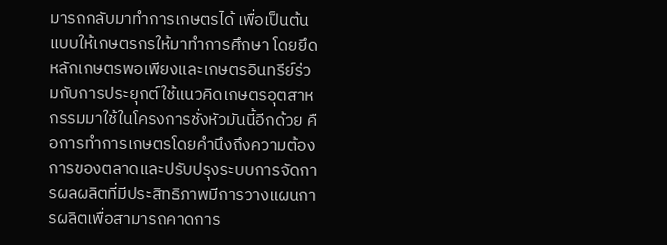มารถกลับมาทำการเกษตรได้ เพื่อเป็นต้นแบบให้เกษตรกรให้มาทำการศึกษา โดยยึดหลักเกษตรพอเพียงและเกษตรอินทรีย์ร่วมกับการประยุกต์ใช้แนวคิดเกษตรอุตสาหกรรมมาใช้ในโครงการชั่งหัวมันนี้อีกด้วย คือการทำการเกษตรโดยคำนึงถึงความต้องการของตลาดและปรับปรุงระบบการจัดการผลผลิตที่มีประสิทธิภาพมีการวางแผนการผลิตเพื่อสามารถคาดการ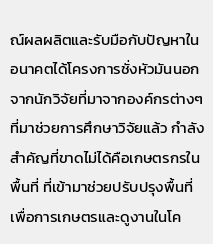ณ์ผลผลิตและรับมือกับปัญหาในอนาคตได้โครงการชั่งหัวมันนอกจากนักวิจัยที่มาจากองค์กรต่างๆที่มาช่วยการศึกษาวิจัยแล้ว กำลังสำคัญที่ขาดไม่ได้คือเกษตรกรในพื้นที่ ที่เข้ามาช่วยปรับปรุงพื้นที่เพื่อการเกษตรและดูงานในโค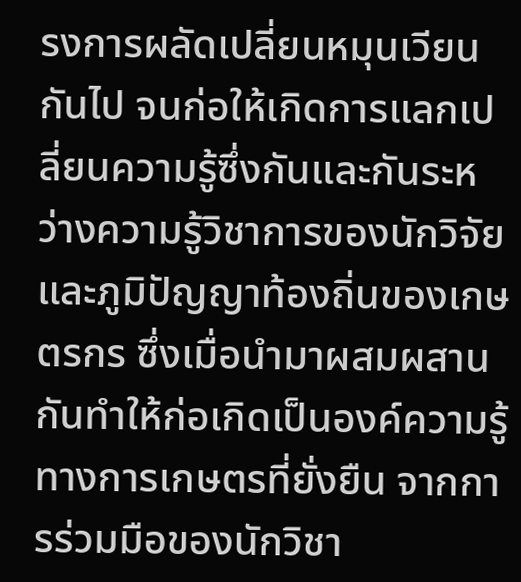รงการผลัดเปลี่ยนหมุนเวียนกันไป จนก่อให้เกิดการแลกเปลี่ยนความรู้ซึ่งกันและกันระหว่างความรู้วิชาการของนักวิจัยและภูมิปัญญาท้องถิ่นของเกษตรกร ซึ่งเมื่อนำมาผสมผสานกันทำให้ก่อเกิดเป็นองค์ความรู้ทางการเกษตรที่ยั่งยืน จากการร่วมมือของนักวิชา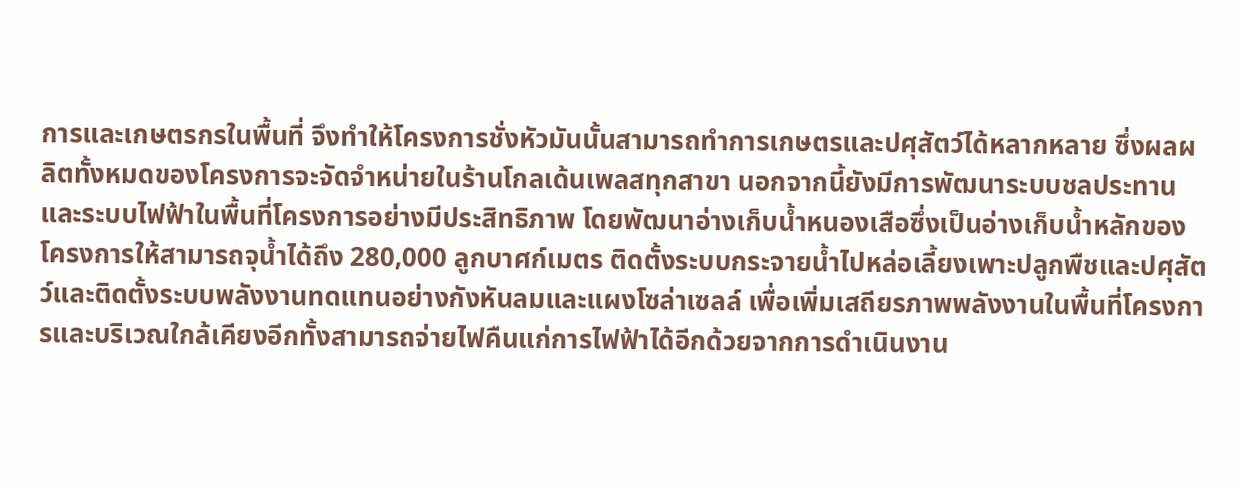การและเกษตรกรในพื้นที่ จึงทำให้โครงการชั่งหัวมันนั้นสามารถทำการเกษตรและปศุสัตว์ได้หลากหลาย ซึ่งผลผลิตทั้งหมดของโครงการจะจัดจำหน่ายในร้านโกลเด้นเพลสทุกสาขา นอกจากนี้ยังมีการพัฒนาระบบชลประทานและระบบไฟฟ้าในพื้นที่โครงการอย่างมีประสิทธิภาพ โดยพัฒนาอ่างเก็บน้ำหนองเสือซึ่งเป็นอ่างเก็บน้ำหลักของโครงการให้สามารถจุน้ำได้ถึง 280,000 ลูกบาศก์เมตร ติดตั้งระบบกระจายน้ำไปหล่อเลี้ยงเพาะปลูกพืชและปศุสัตว์และติดตั้งระบบพลังงานทดแทนอย่างกังหันลมและแผงโซล่าเซลล์ เพื่อเพิ่มเสถียรภาพพลังงานในพื้นที่โครงการและบริเวณใกล้เคียงอีกทั้งสามารถจ่ายไฟคืนแก่การไฟฟ้าได้อีกด้วยจากการดำเนินงาน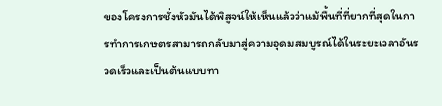ของโครงการชั่งหัวมันได้พิสูจน์ให้เห็นแล้วว่าแม้พื้นที่ที่ยากที่สุดในการทำการเกษตรสามารถกลับมาสู่ความอุดมสมบูรณ์ได้ในระยะเวลาอันรวดเร็วและเป็นต้นแบบทา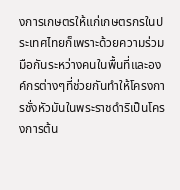งการเกษตรให้แก่เกษตรกรในประเทศไทยก็เพราะด้วยความร่วมมือกันระหว่างคนในพื้นที่และองค์กรต่างๆที่ช่วยกันทำให้โครงการชั่งหัวมันในพระราชดำริเป็นโครงการต้น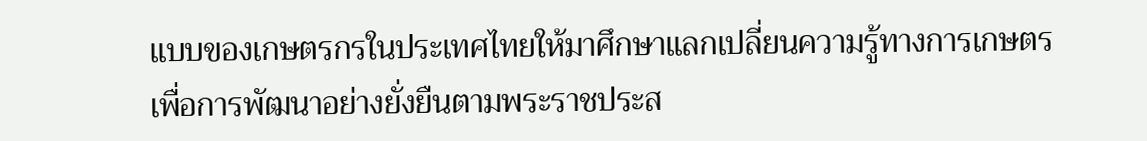แบบของเกษตรกรในประเทศไทยให้มาศึกษาแลกเปลี่ยนความรู้ทางการเกษตรเพื่อการพัฒนาอย่างยั่งยืนตามพระราชประส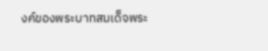งค์ของพระบาทสมเด็จพระ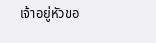เจ้าอยู่หัวขอ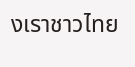งเราชาวไทย